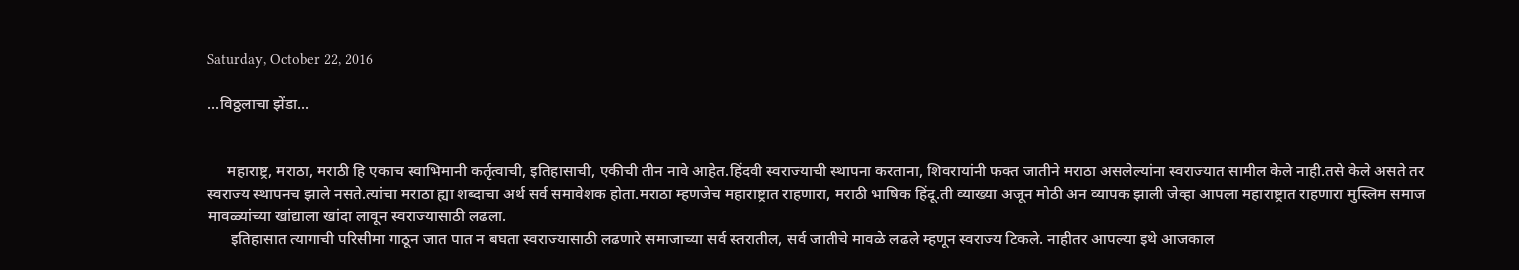Saturday, October 22, 2016

...विठ्ठलाचा झेंडा...


     महाराष्ट्र, मराठा, मराठी हि एकाच स्वाभिमानी कर्तृत्वाची, इतिहासाची, एकीची तीन नावे आहेत.हिंदवी स्वराज्याची स्थापना करताना, शिवरायांनी फक्त जातीने मराठा असलेल्यांना स्वराज्यात सामील केले नाही.तसे केले असते तर स्वराज्य स्थापनच झाले नसते.त्यांचा मराठा ह्या शब्दाचा अर्थ सर्व समावेशक होता.मराठा म्हणजेच महाराष्ट्रात राहणारा, मराठी भाषिक हिंदू.ती व्याख्या अजून मोठी अन व्यापक झाली जेव्हा आपला महाराष्ट्रात राहणारा मुस्लिम समाज मावळ्यांच्या खांद्याला खांदा लावून स्वराज्यासाठी लढला.
      इतिहासात त्यागाची परिसीमा गाठून जात पात न बघता स्वराज्यासाठी लढणारे समाजाच्या सर्व स्तरातील, सर्व जातीचे मावळे लढले म्हणून स्वराज्य टिकले. नाहीतर आपल्या इथे आजकाल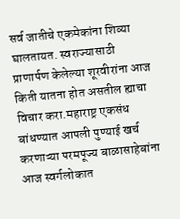सर्व जातीचे एकमेकांना शिव्या घालतायत. स्वराज्यासाठी प्राणार्पण केलेल्या शूरवीरांना आज किती यातना होत असतील ह्याचा विचार करा.महाराष्ट्र एकसंध बांधण्यात आपली पुण्याई खर्च करणाऱ्या परमपूज्य बाळासाहेबांना आज स्वर्गलोकात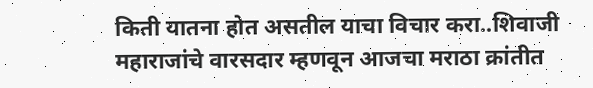किती यातना होत असतील याचा विचार करा..शिवाजी महाराजांचे वारसदार म्हणवून आजचा मराठा क्रांतीत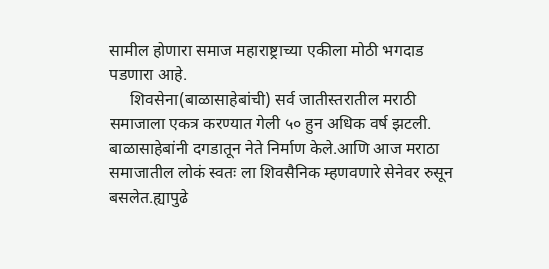सामील होणारा समाज महाराष्ट्राच्या एकीला मोठी भगदाड पडणारा आहे.
     शिवसेना(बाळासाहेबांची) सर्व जातीस्तरातील मराठी समाजाला एकत्र करण्यात गेली ५० हुन अधिक वर्ष झटली. बाळासाहेबांनी दगडातून नेते निर्माण केले.आणि आज मराठा समाजातील लोकं स्वतः ला शिवसैनिक म्हणवणारे सेनेवर रुसून बसलेत.ह्यापुढे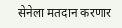सेनेला मतदान करणार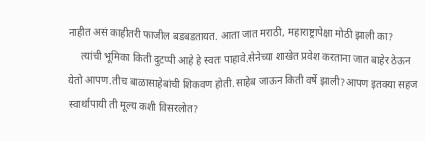नाहीत असं काहीतरी फाजील बडबडतायत. आता जात मराठी, महाराष्ट्रापेक्षा मोठी झाली का?
     त्यांची भूमिका किती दुटप्पी आहे हे स्वतः पाहावे.सेनेच्या शाखेत प्रवेश करताना जात बाहेर ठेऊन येतो आपण.तीच बाळासाहेबांची शिकवण होती.साहेब जाऊन किती वर्षे झाली?आपण इतक्या सहज स्वार्थापायी ती मूल्य कशी विसरलोत?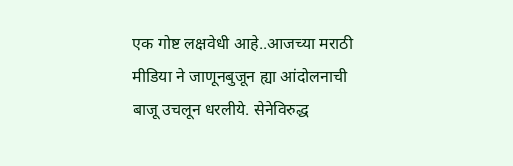एक गोष्ट लक्षवेधी आहे..आजच्या मराठी मीडिया ने जाणूनबुजून ह्या आंदोलनाची बाजू उचलून धरलीये. सेनेविरुद्ध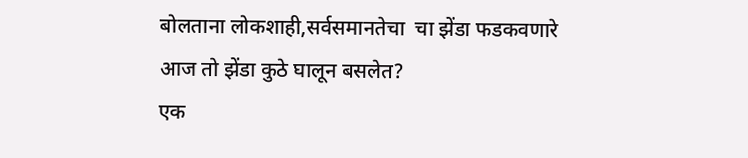बोलताना लोकशाही,सर्वसमानतेचा  चा झेंडा फडकवणारे आज तो झेंडा कुठे घालून बसलेत?
एक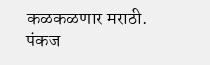कळकळणार मराठी.
पंकज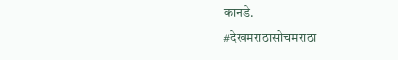कानडे.
#देखमराठासोचमराठा